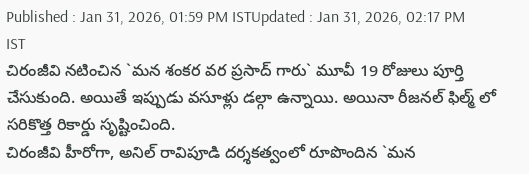Published : Jan 31, 2026, 01:59 PM ISTUpdated : Jan 31, 2026, 02:17 PM IST
చిరంజీవి నటించిన `మన శంకర వర ప్రసాద్ గారు` మూవీ 19 రోజులు పూర్తి చేసుకుంది. అయితే ఇప్పుడు వసూళ్లు డల్గా ఉన్నాయి. అయినా రీజనల్ ఫిల్మ్ లో సరికొత్త రికార్డు సృష్టించింది.
చిరంజీవి హీరోగా, అనిల్ రావిపూడి దర్శకత్వంలో రూపొందిన `మన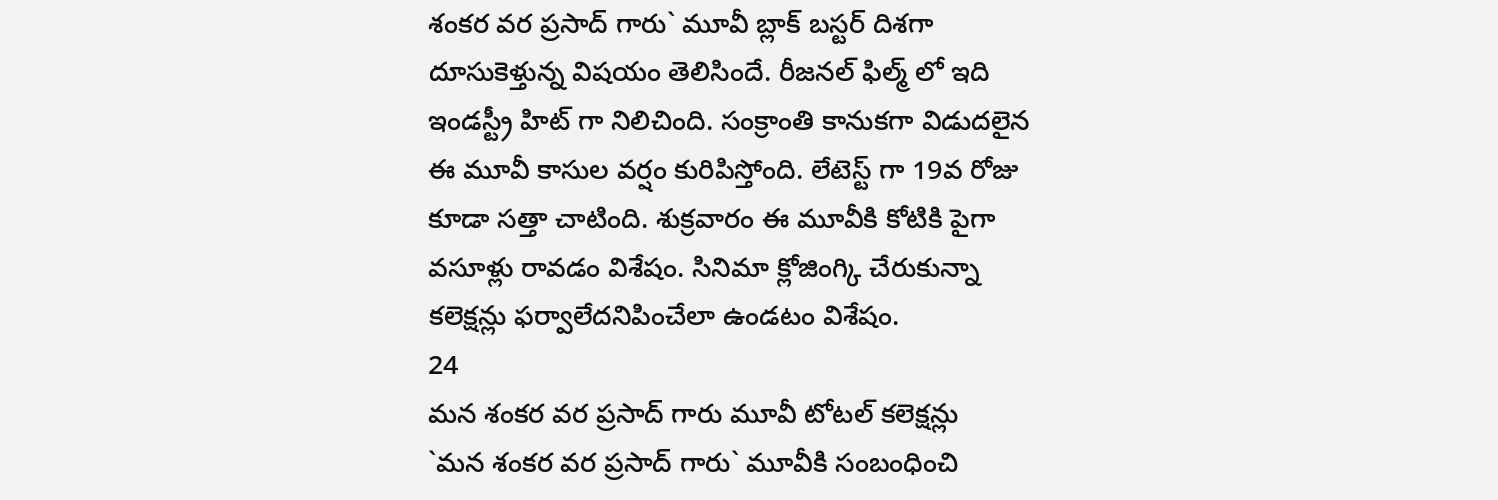శంకర వర ప్రసాద్ గారు` మూవీ బ్లాక్ బస్టర్ దిశగా దూసుకెళ్తున్న విషయం తెలిసిందే. రీజనల్ ఫిల్మ్ లో ఇది ఇండస్ట్రీ హిట్ గా నిలిచింది. సంక్రాంతి కానుకగా విడుదలైన ఈ మూవీ కాసుల వర్షం కురిపిస్తోంది. లేటెస్ట్ గా 19వ రోజు కూడా సత్తా చాటింది. శుక్రవారం ఈ మూవీకి కోటికి పైగా వసూళ్లు రావడం విశేషం. సినిమా క్లోజింగ్కి చేరుకున్నా కలెక్షన్లు ఫర్వాలేదనిపించేలా ఉండటం విశేషం.
24
మన శంకర వర ప్రసాద్ గారు మూవీ టోటల్ కలెక్షన్లు
`మన శంకర వర ప్రసాద్ గారు` మూవీకి సంబంధించి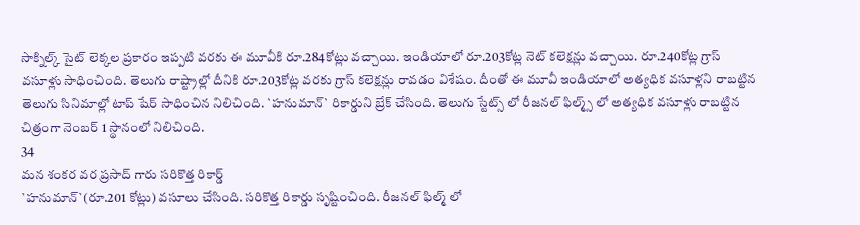సాక్నిల్క్ సైట్ లెక్కల ప్రకారం ఇప్పటి వరకు ఈ మూవీకి రూ.284కోట్లు వచ్చాయి. ఇండియాలో రూ.203కోట్ల నెట్ కలెక్షన్లు వచ్చాయి. రూ.240కోట్ల గ్రాస్ వసూళ్లు సాధించింది. తెలుగు రాష్ట్రాల్లో దీనికి రూ.203కోట్ల వరకు గ్రాస్ కలెక్షన్లు రావడం విశేషం. దీంతో ఈ మూవీ ఇండియాలో అత్యధిక వసూళ్లని రాబట్టిన తెలుగు సినిమాల్లో టాప్ షేర్ సాధించిన నిలిచింది. `హనుమాన్` రికార్డుని బ్రేక్ చేసింది. తెలుగు స్టేట్స్ లో రీజనల్ ఫిల్మ్స్ లో అత్యధిక వసూళ్లు రాబట్టిన చిత్రంగా నెంబర్ 1 స్థానంలో నిలిచింది.
34
మన శంకర వర ప్రసాద్ గారు సరికొత్త రికార్డ్
`హనుమాన్`(రూ.201 కోట్లు) వసూలు చేసింది. సరికొత్త రికార్డు సృష్టించింది. రీజనల్ ఫిల్మ్ లో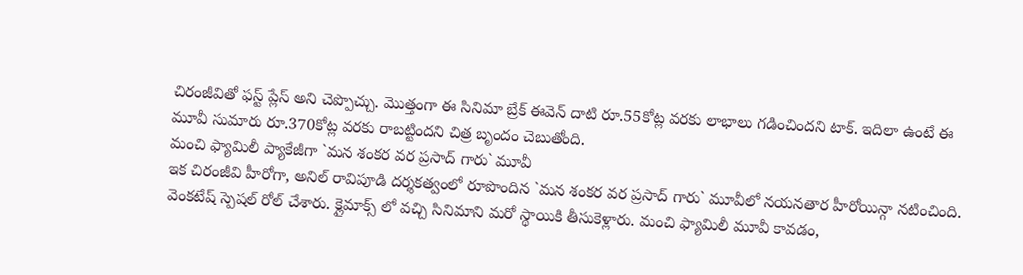చిరంజీవితో ఫస్ట్ ప్లేస్ అని చెప్పొచ్చు. మొత్తంగా ఈ సినిమా బ్రేక్ ఈవెన్ దాటి రూ.55కోట్ల వరకు లాభాలు గడించిందని టాక్. ఇదిలా ఉంటే ఈ మూవీ సుమారు రూ.370కోట్ల వరకు రాబట్టిందని చిత్ర బృందం చెబుతోంది.
మంచి ఫ్యామిలీ ప్యాకేజీగా `మన శంకర వర ప్రసాద్ గారు` మూవీ
ఇక చిరంజీవి హీరోగా, అనిల్ రావిపూడి దర్శకత్వంలో రూపొందిన `మన శంకర వర ప్రసాద్ గారు` మూవీలో నయనతార హీరోయిన్గా నటించింది. వెంకటేష్ స్పెషల్ రోల్ చేశారు. క్లైమాక్స్ లో వచ్చి సినిమాని మరో స్థాయికి తీసుకెళ్లారు. మంచి ఫ్యామిలీ మూవీ కావడం,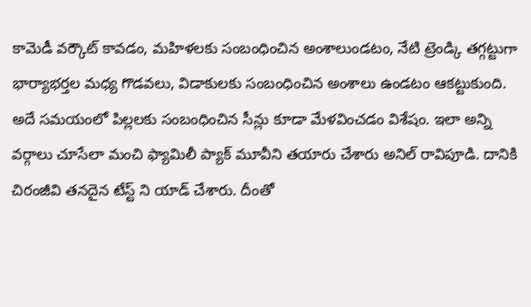కామెడీ వర్కౌట్ కావడం, మహిళలకు సంబంధించిన అంశాలుండటం, నేటి ట్రెండ్కి తగ్గట్టుగా భార్యాభర్తల మధ్య గొడవలు, విడాకులకు సంబంధించిన అంశాలు ఉండటం ఆకట్టుకుంది. అదే సమయంలో పిల్లలకు సంబంధించిన సీన్లు కూడా మేళవించడం విశేషం. ఇలా అన్ని వర్గాలు చూసేలా మంచి ఫ్యామిలీ ప్యాక్ మూవీని తయారు చేశారు అనిల్ రావిపూడి. దానికి చిరంజీవి తనదైన టేస్ట్ ని యాడ్ చేశారు. దీంతో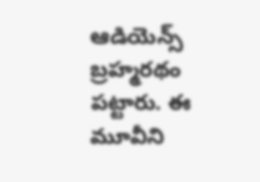ఆడియెన్స్ బ్రహ్మరథం పట్టారు. ఈ మూవీని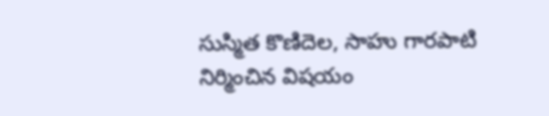సుస్మిత కొణిదెల, సాహు గారపాటి నిర్మించిన విషయం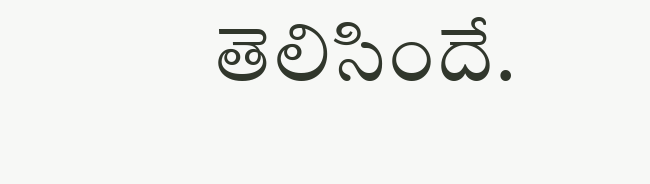తెలిసిందే.